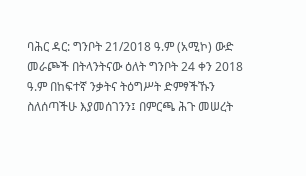ባሕር ዳር: ግንቦት 21/2018 ዓ.ም (አሚኮ) ውድ መራጮች በትላንትናው ዕለት ግንቦት 24 ቀን 2018 ዓ.ም በከፍተኛ ንቃትና ትዕግሥት ድምፃችኹን ስለሰጣችሁ እያመሰገንን፤ በምርጫ ሕጉ መሠረት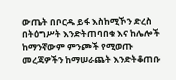ውጤት በቦርዱ ይፋ እስከሚኾን ድረስ በትዕግሥት እንድትጠባበቁ እና ከሌሎች ከማንኛውም ምንጮች የሚወጡ መረጃዎችን ከማሠራጨት እንድትቆጠቡ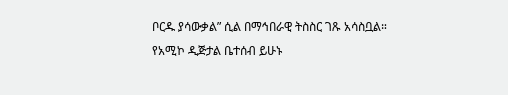ቦርዱ ያሳውቃል” ሲል በማኅበራዊ ትስስር ገጹ አሳስቧል።
የአሚኮ ዲጅታል ቤተሰብ ይሁኑ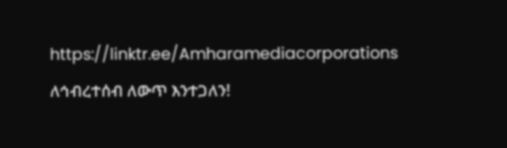https://linktr.ee/Amharamediacorporations
ለኅብረተሰብ ለውጥ እንተጋለን!